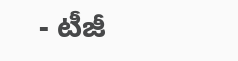- టీజీ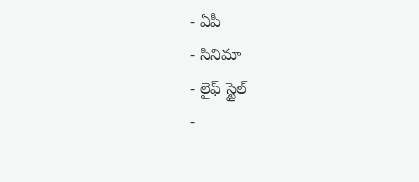- ఏపీ
- సినిమా
- లైఫ్ స్టైల్
-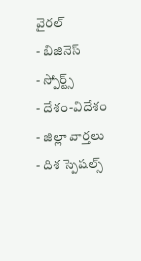వైరల్
- బిజినెస్
- స్పోర్ట్స్
- దేశం-విదేశం
- జిల్లా వార్తలు
- దిశ స్పెషల్స్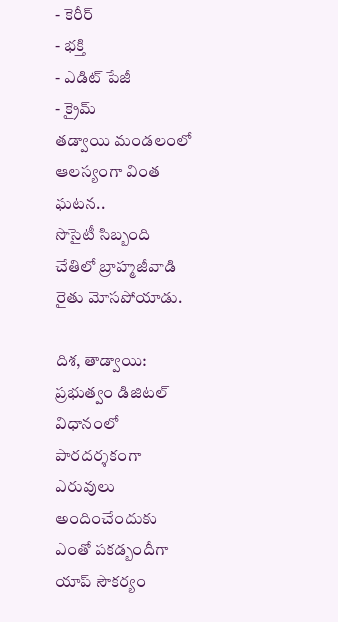- కెరీర్
- భక్తి
- ఎడిట్ పేజీ
- క్రైమ్
తడ్వాయి మండలంలో ఆలస్యంగా వింత ఘటన..
సొసైటీ సిబ్బంది చేతిలో బ్రాహ్మజీవాడి రైతు మోసపోయాడు.

దిశ, తాడ్వాయి: ప్రభుత్వం డిజిటల్ విధానంలో పారదర్శకంగా ఎరువులు అందించేందుకు ఎంతో పకడ్బందీగా యాప్ సౌకర్యం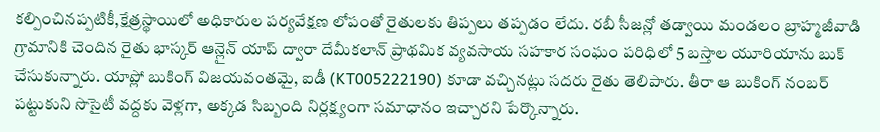కల్పించినప్పటికీ,క్షేత్రస్థాయిలో అధికారుల పర్యవేక్షణ లోపంతో రైతులకు తిప్పలు తప్పడం లేదు. రబీ సీజన్లో తడ్వాయి మండలం బ్రాహ్మజీవాడి గ్రామానికి చెందిన రైతు భాస్కర్ ఆన్లైన్ యాప్ ద్వారా దేమీకలాన్ ప్రాథమిక వ్యవసాయ సహకార సంఘం పరిధిలో 5 బస్తాల యూరియాను బుక్ చేసుకున్నారు. యాప్లో బుకింగ్ విజయవంతమై, ఐడీ (KT005222190) కూడా వచ్చినట్లు సదరు రైతు తెలిపారు. తీరా ఆ బుకింగ్ నంబర్ పట్టుకుని సొసైటీ వద్దకు వెళ్లగా, అక్కడ సిబ్బంది నిర్లక్ష్యంగా సమాధానం ఇచ్చారని పేర్కొన్నారు.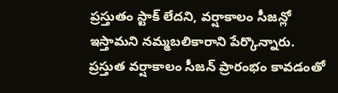ప్రస్తుతం స్టాక్ లేదని, వర్షాకాలం సీజన్లో ఇస్తామని నమ్మబలికారాని పేర్కొన్నారు. ప్రస్తుత వర్షాకాలం సీజన్ ప్రారంభం కావడంతో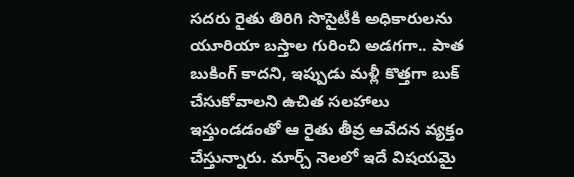సదరు రైతు తిరిగి సొసైటీకి అధికారులను యూరియా బస్తాల గురించి అడగగా.. పాత బుకింగ్ కాదని, ఇప్పుడు మళ్లీ కొత్తగా బుక్ చేసుకోవాలని ఉచిత సలహాలు ఇస్తుండడంతో ఆ రైతు తీవ్ర ఆవేదన వ్యక్తం చేస్తున్నారు. మార్చ్ నెలలో ఇదే విషయమై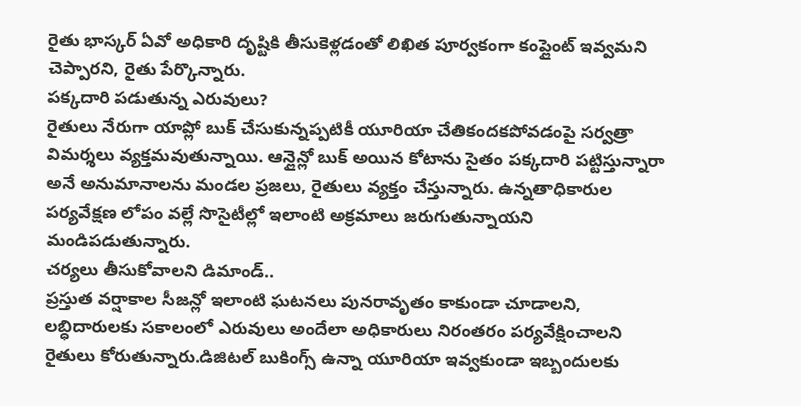రైతు భాస్కర్ ఏవో అధికారి దృష్టికి తీసుకెళ్లడంతో లిఖిత పూర్వకంగా కంప్లైంట్ ఇవ్వమని చెప్పారని, రైతు పేర్కొన్నారు.
పక్కదారి పడుతున్న ఎరువులు?
రైతులు నేరుగా యాప్లో బుక్ చేసుకున్నప్పటికీ యూరియా చేతికందకపోవడంపై సర్వత్రా విమర్శలు వ్యక్తమవుతున్నాయి. ఆన్లైన్లో బుక్ అయిన కోటాను సైతం పక్కదారి పట్టిస్తున్నారా అనే అనుమానాలను మండల ప్రజలు, రైతులు వ్యక్తం చేస్తున్నారు. ఉన్నతాధికారుల పర్యవేక్షణ లోపం వల్లే సొసైటీల్లో ఇలాంటి అక్రమాలు జరుగుతున్నాయని మండిపడుతున్నారు.
చర్యలు తీసుకోవాలని డిమాండ్..
ప్రస్తుత వర్షాకాల సీజన్లో ఇలాంటి ఘటనలు పునరావృతం కాకుండా చూడాలని, లబ్ధిదారులకు సకాలంలో ఎరువులు అందేలా అధికారులు నిరంతరం పర్యవేక్షించాలని రైతులు కోరుతున్నారు.డిజిటల్ బుకింగ్స్ ఉన్నా యూరియా ఇవ్వకుండా ఇబ్బందులకు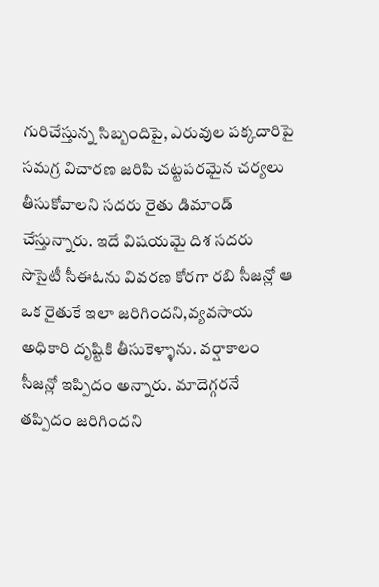గురిచేస్తున్న సిబ్బందిపై, ఎరువుల పక్కదారిపై సమగ్ర విచారణ జరిపి చట్టపరమైన చర్యలు తీసుకోవాలని సదరు రైతు డిమాండ్ చేస్తున్నారు. ఇదే విషయమై దిశ సదరు సొసైటీ సీఈఓను వివరణ కోరగా రబి సీజన్లో ఆ ఒక రైతుకే ఇలా జరిగిందని,వ్యవసాయ అధికారి దృష్టికి తీసుకెళ్ళాను. వర్షాకాలం సీజన్లో ఇప్పిదం అన్నారు. మాదెగ్గరనే తప్పిదం జరిగిందని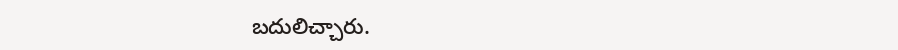బదులిచ్చారు.